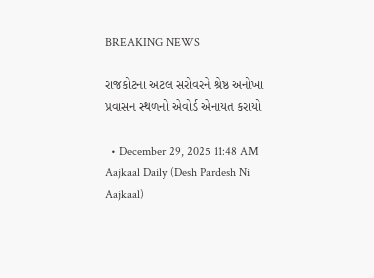BREAKING NEWS

રાજકોટના અટલ સરોવરને શ્રેષ્ઠ અનોખા પ્રવાસન સ્થળનો એવોર્ડ એનાયત કરાયો

  • December 29, 2025 11:48 AM
Aajkaal Daily (Desh Pardesh Ni Aajkaal)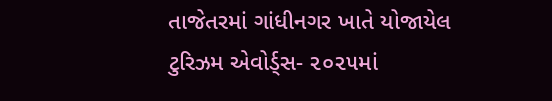તાજેતરમાં ગાંધીનગર ખાતે યોજાયેલ ટુરિઝમ એવોર્ડ્સ- ૨૦૨૫માં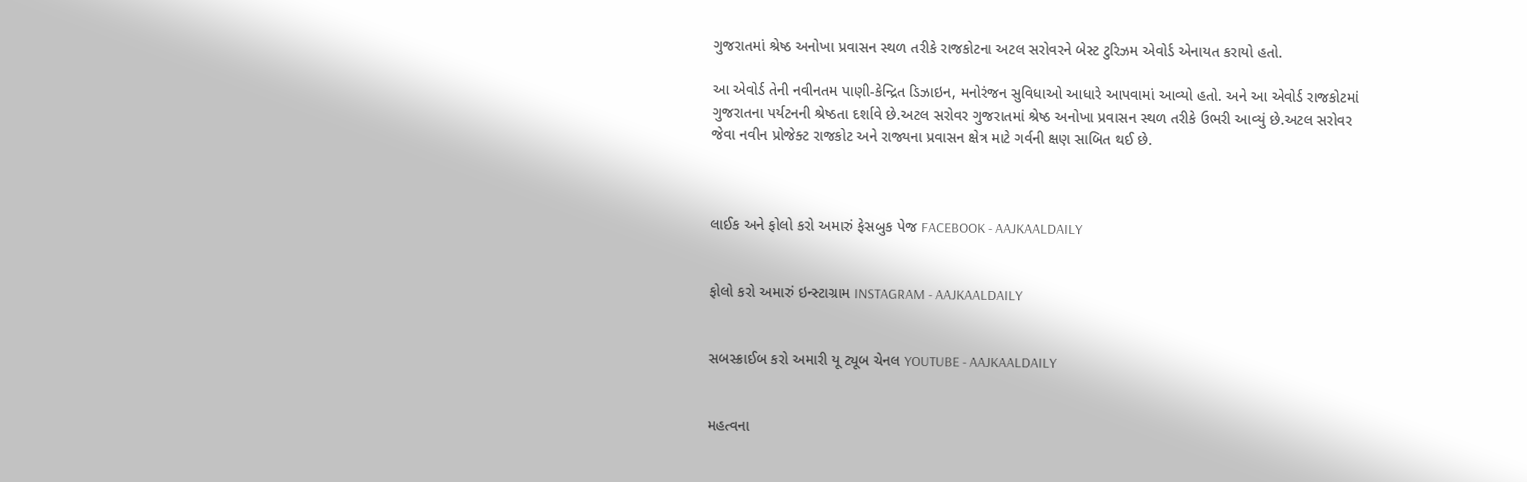ગુજરાતમાં શ્રેષ્ઠ અનોખા પ્રવાસન સ્થળ તરીકે રાજકોટના અટલ સરોવરને બેસ્ટ ટુરિઝમ એવોર્ડ એનાયત કરાયો હતો.

આ એવોર્ડ તેની નવીનતમ પાણી-કેન્દ્રિત ડિઝાઇન, મનોરંજન સુવિધાઓ આધારે આપવામાં આવ્યો હતો. અને આ એવોર્ડ રાજકોટમાં ગુજરાતના પર્યટનની શ્રેષ્ઠતા દર્શાવે છે.અટલ સરોવર ગુજરાતમાં શ્રેષ્ઠ અનોખા પ્રવાસન સ્થળ તરીકે ઉભરી આવ્યું છે.અટલ સરોવર જેવા નવીન પ્રોજેક્ટ રાજકોટ અને રાજ્યના પ્રવાસન ક્ષેત્ર માટે ગર્વની ક્ષણ સાબિત થઈ છે.



લાઈક અને ફોલો કરો અમારું ફેસબુક પેજ FACEBOOK - AAJKAALDAILY


ફોલો કરો અમારું ઇન્સ્ટાગ્રામ INSTAGRAM - AAJKAALDAILY


સબસ્ક્રાઈબ કરો અમારી યૂ ટ્યૂબ ચેનલ YOUTUBE - AAJKAALDAILY


મહત્વના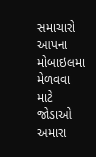સમાચારો આપના મોબાઇલમા મેળવવા માટે જોડાઓ અમારા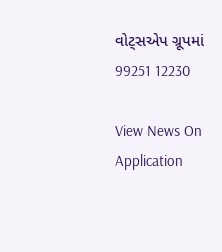વોટ્સએપ ગ્રૂપમાં  99251 12230

View News On Application